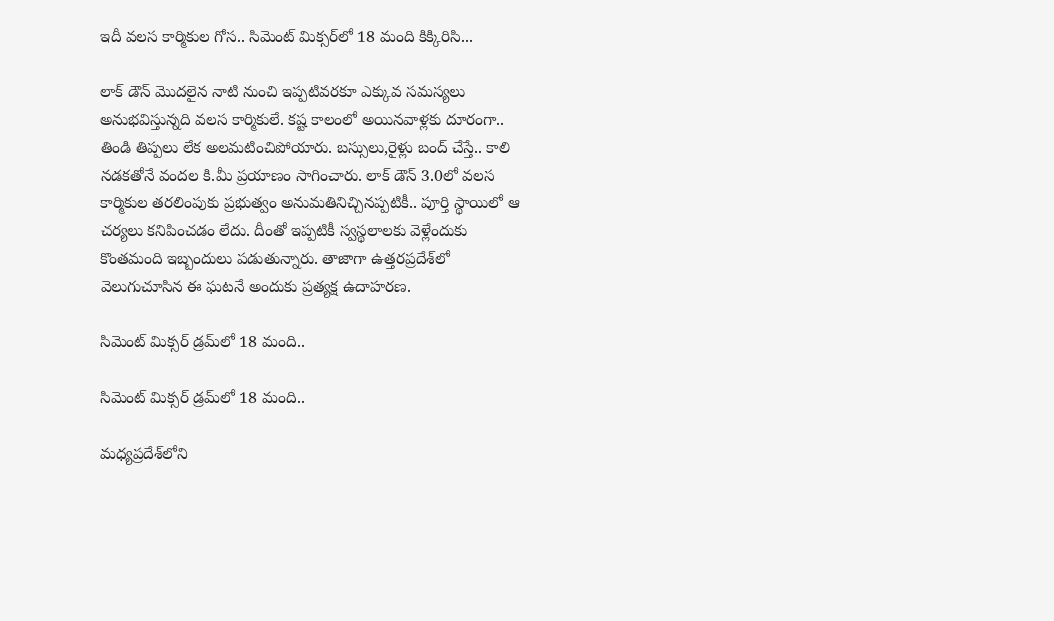ఇదీ వలస కార్మికుల గోస.. సిమెంట్ మిక్సర్‌లో 18 మంది కిక్కిరిసి...

లాక్ డౌన్ మొదలైన నాటి నుంచి ఇప్పటివరకూ ఎక్కువ సమస్యలు అనుభవిస్తున్నది వలస కార్మికులే. కష్ట కాలంలో అయినవాళ్లకు దూరంగా.. తిండి తిప్పలు లేక అలమటించిపోయారు. బస్సులు,రైళ్లు బంద్ చేస్తే.. కాలి నడకతోనే వందల కి.మీ ప్రయాణం సాగించారు. లాక్ డౌన్ 3.0లో వలస కార్మికుల తరలింపుకు ప్రభుత్వం అనుమతినిచ్చినప్పటికీ.. పూర్తి స్థాయిలో ఆ చర్యలు కనిపించడం లేదు. దీంతో ఇప్పటికీ స్వస్థలాలకు వెళ్లేందుకు కొంతమంది ఇబ్బందులు పడుతున్నారు. తాజాగా ఉత్తరప్రదేశ్‌లో వెలుగుచూసిన ఈ ఘటనే అందుకు ప్రత్యక్ష ఉదాహరణ.

సిమెంట్ మిక్సర్ డ్రమ్‌లో 18 మంది..

సిమెంట్ మిక్సర్ డ్రమ్‌లో 18 మంది..

మధ్యప్రదేశ్‌లోని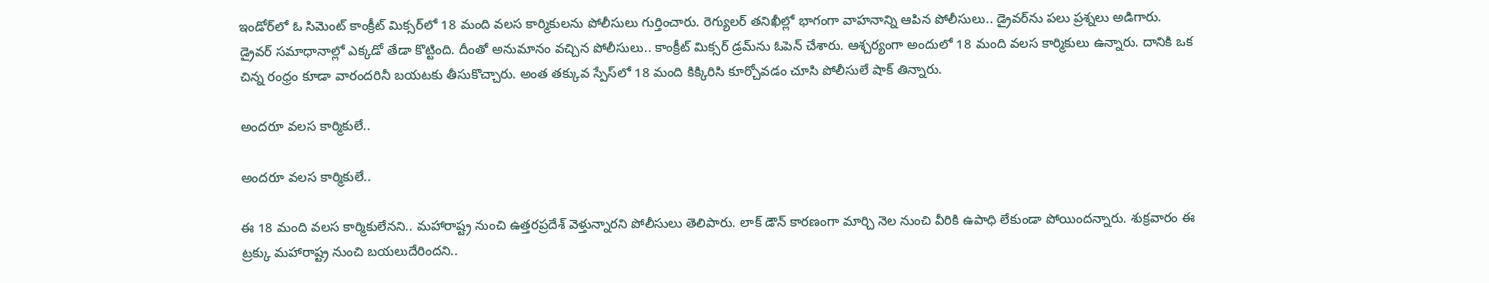ఇండోర్‌లో ఓ సిమెంట్ కాంక్రీట్ మిక్సర్‌లో 18 మంది వలస కార్మికులను పోలీసులు గుర్తించారు. రెగ్యులర్ తనిఖీల్లో భాగంగా వాహనాన్ని ఆపిన పోలీసులు.. డ్రైవర్‌‌ను పలు ప్రశ్నలు అడిగారు. డ్రైవర్ సమాధానాల్లో ఎక్కడో తేడా కొట్టింది. దీంతో అనుమానం వచ్చిన పోలీసులు.. కాంక్రీట్ మిక్సర్ డ్రమ్‌ను ఓపెన్ చేశారు. ఆశ్చర్యంగా అందులో 18 మంది వలస కార్మికులు ఉన్నారు. దానికి ఒక చిన్న రంధ్రం కూడా వారందరినీ బయటకు తీసుకొచ్చారు. అంత తక్కువ స్పేస్‌లో 18 మంది కిక్కిరిసి కూర్చోవడం చూసి పోలీసులే షాక్ తిన్నారు.

అందరూ వలస కార్మికులే..

అందరూ వలస కార్మికులే..

ఈ 18 మంది వలస కార్మికులేనని.. మహారాష్ట్ర నుంచి ఉత్తరప్రదేశ్ వెళ్తున్నారని పోలీసులు తెలిపారు. లాక్ డౌన్ కారణంగా మార్చి నెల నుంచి వీరికి ఉపాధి లేకుండా పోయిందన్నారు. శుక్రవారం ఈ ట్రక్కు మహారాష్ట్ర నుంచి బయలుదేరిందని..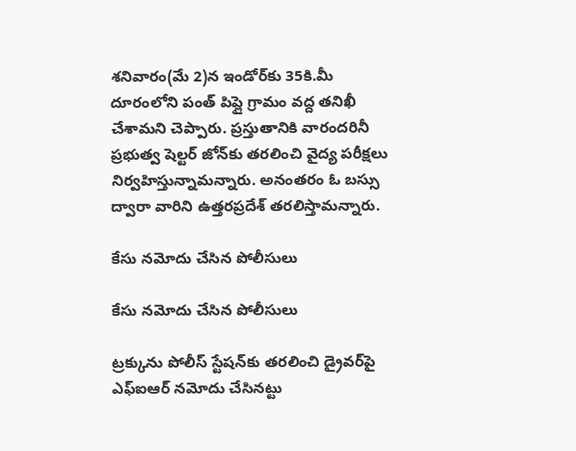శనివారం(మే 2)న ఇండోర్‌కు 35కి.మీ దూరంలోని పంత్ పిప్లై గ్రామం వద్ద తనిఖీ చేశామని చెప్పారు. ప్రస్తుతానికి వారందరినీ ప్రభుత్వ షెల్టర్ జోన్‌కు తరలించి వైద్య పరీక్షలు నిర్వహిస్తున్నామన్నారు. అనంతరం ఓ బస్సు ద్వారా వారిని ఉత్తరప్రదేశ్ తరలిస్తామన్నారు.

కేసు నమోదు చేసిన పోలీసులు

కేసు నమోదు చేసిన పోలీసులు

ట్రక్కును పోలీస్ స్టేషన్‌కు తరలించి డ్రైవర్‌పై ఎఫ్ఐఆర్ నమోదు చేసినట్టు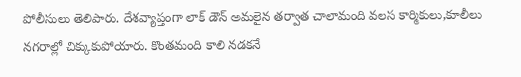పోలీసులు తెలిపారు. దేశవ్యాప్తంగా లాక్ డౌన్ అమలైన తర్వాత చాలామంది వలస కార్మికులు,కూలీలు నగరాల్లో చిక్కుకుపోయారు. కొంతమంది కాలి నడకనే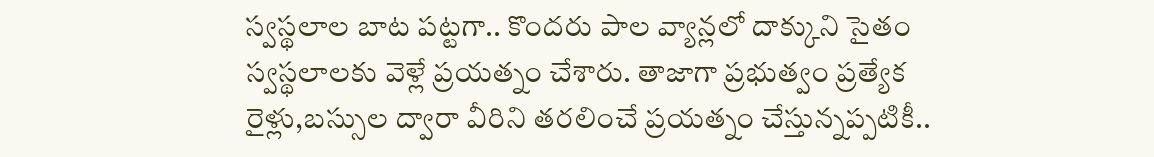స్వస్థలాల బాట పట్టగా.. కొందరు పాల వ్యాన్లలో దాక్కుని సైతం స్వస్థలాలకు వెళ్లే ప్రయత్నం చేశారు. తాజాగా ప్రభుత్వం ప్రత్యేక రైళ్లు,బస్సుల ద్వారా వీరిని తరలించే ప్రయత్నం చేస్తున్నప్పటికీ..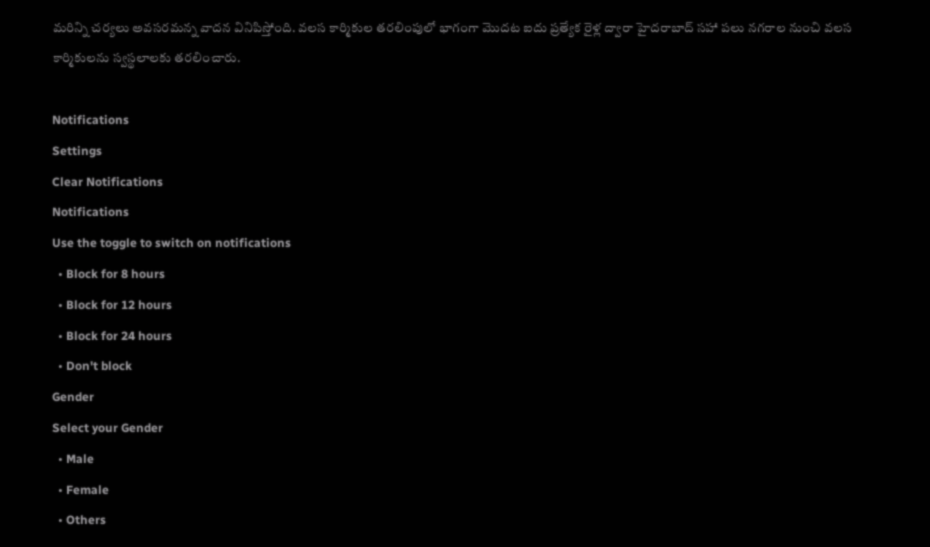మరిన్ని చర్యలు అవసరమన్న వాదన వినిపిస్తోంది. వలస కార్మికుల తరలింపులో భాగంగా మొదట ఐదు ప్రత్యేక రైళ్ల ద్వారా హైదరాబాద్ సహా పలు నగరాల నుంచి వలస కార్మికులను స్వస్థలాలకు తరలించారు.

Notifications
Settings
Clear Notifications
Notifications
Use the toggle to switch on notifications
  • Block for 8 hours
  • Block for 12 hours
  • Block for 24 hours
  • Don't block
Gender
Select your Gender
  • Male
  • Female
  • Others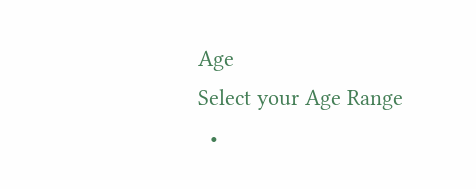Age
Select your Age Range
  •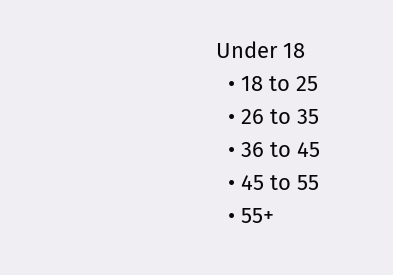Under 18
  • 18 to 25
  • 26 to 35
  • 36 to 45
  • 45 to 55
  • 55+